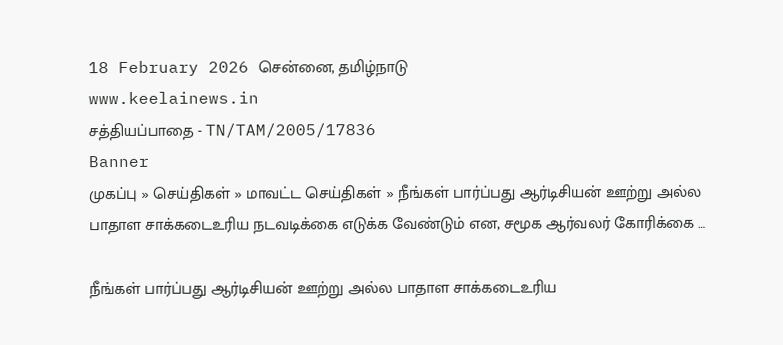18 February 2026 சென்னை, தமிழ்நாடு
www.keelainews.in
சத்தியப்பாதை - TN/TAM/2005/17836
Banner
முகப்பு » செய்திகள் » மாவட்ட செய்திகள் » நீங்கள் பார்ப்பது ஆர்டிசியன் ஊற்று அல்ல பாதாள சாக்கடைஉரிய நடவடிக்கை எடுக்க வேண்டும் என, சமூக ஆர்வலர் கோரிக்கை …

நீங்கள் பார்ப்பது ஆர்டிசியன் ஊற்று அல்ல பாதாள சாக்கடைஉரிய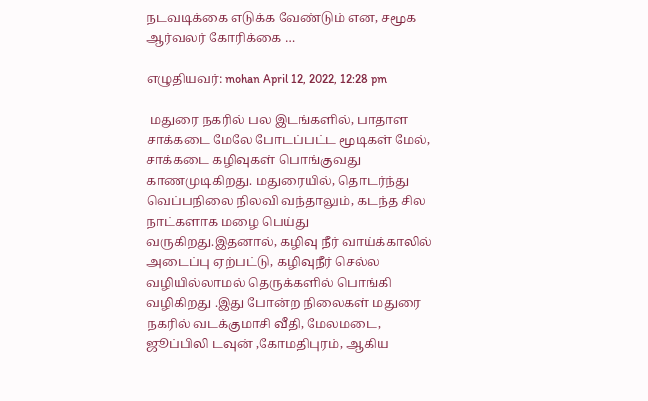நடவடிக்கை எடுக்க வேண்டும் என, சமூக ஆர்வலர் கோரிக்கை …

எழுதியவர்: mohan April 12, 2022, 12:28 pm

 மதுரை நகரில் பல இடங்களில், பாதாள சாக்கடை மேலே போடப்பட்ட மூடிகள் மேல், சாக்கடை கழிவுகள் பொங்குவது காணமுடிகிறது. மதுரையில், தொடர்ந்து வெப்பநிலை நிலவி வந்தாலும், கடந்த சில நாட்களாக மழை பெய்து வருகிறது.இதனால், கழிவு நீர் வாய்க்காலில் அடைப்பு ஏற்பட்டு, கழிவுநீர் செல்ல வழியில்லாமல் தெருக்களில் பொங்கி வழிகிறது .இது போன்ற நிலைகள் மதுரை நகரில் வடக்குமாசி வீதி, மேலமடை, ஜூப்பிலி டவுன் ,கோமதிபுரம், ஆகிய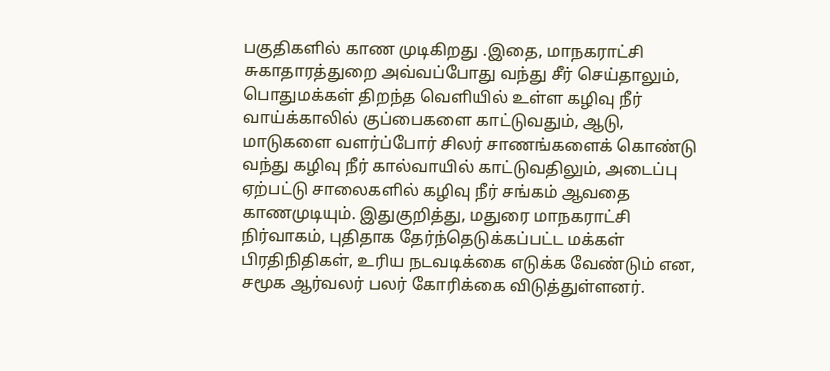பகுதிகளில் காண முடிகிறது .இதை, மாநகராட்சி சுகாதாரத்துறை அவ்வப்போது வந்து சீர் செய்தாலும், பொதுமக்கள் திறந்த வெளியில் உள்ள கழிவு நீர் வாய்க்காலில் குப்பைகளை காட்டுவதும், ஆடு, மாடுகளை வளர்ப்போர் சிலர் சாணங்களைக் கொண்டு வந்து கழிவு நீர் கால்வாயில் காட்டுவதிலும், அடைப்பு ஏற்பட்டு சாலைகளில் கழிவு நீர் சங்கம் ஆவதை காணமுடியும். இதுகுறித்து, மதுரை மாநகராட்சி நிர்வாகம், புதிதாக தேர்ந்தெடுக்கப்பட்ட மக்கள் பிரதிநிதிகள், உரிய நடவடிக்கை எடுக்க வேண்டும் என, சமூக ஆர்வலர் பலர் கோரிக்கை விடுத்துள்ளனர்.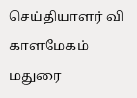செய்தியாளர் வி காளமேகம் மதுரை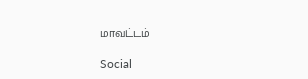மாவட்டம்

Social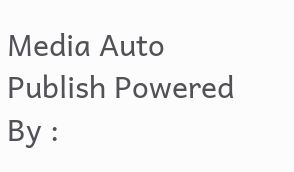Media Auto Publish Powered By :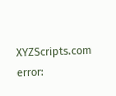XYZScripts.com
error: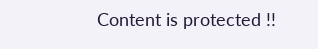Content is protected !!